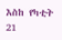እስከ የካቲት 21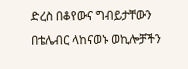ድረስ በቆየውና ግብይታቸውን በቴሌብር ላከናወኑ ወኪሎቻችን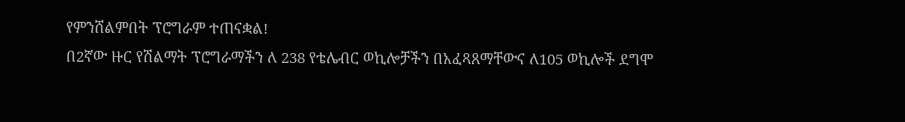የምንሸልምበት ፕሮግራም ተጠናቋል!
በ2ኛው ዙር የሽልማት ፕሮግራማችን ለ 238 የቴሌብር ወኪሎቻችን በአፈጻጸማቸውና ለ105 ወኪሎች ደግሞ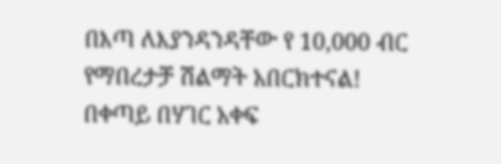በእጣ ለእያንዳንዳቸው የ 10,000 ብር የማበረታቻ ሽልማት አበርክተናል!
በቀጣይ በሃገር አቀፍ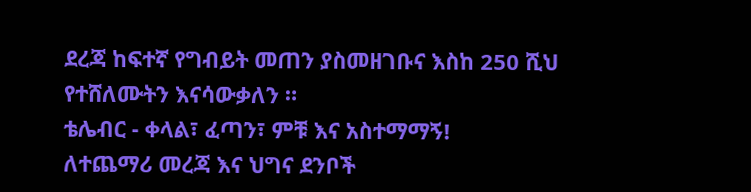ደረጃ ከፍተኛ የግብይት መጠን ያስመዘገቡና እስከ 250 ሺህ የተሸለሙትን እናሳውቃለን ።
ቴሌብር - ቀላል፣ ፈጣን፣ ምቹ እና አስተማማኝ!
ለተጨማሪ መረጃ እና ህግና ደንቦች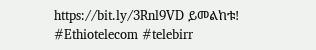https://bit.ly/3Rnl9VD ይመልከቱ!
#Ethiotelecom #telebirr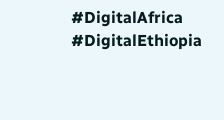#DigitalAfrica #DigitalEthiopia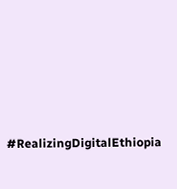#RealizingDigitalEthiopia